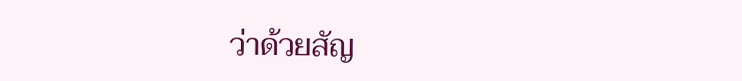ว่าด้วยสัญ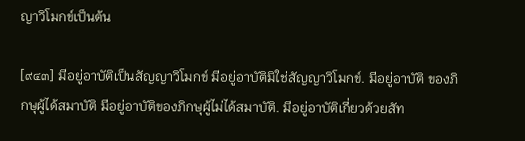ญาวิโมกข์เป็นต้น

[๙๔๓] มีอยู่อาบัติเป็นสัญญาวิโมกข์ มีอยู่อาบัติมิใช่สัญญาวิโมกข์. มีอยู่อาบัติ ของภิกษุผู้ได้สมาบัติ มีอยู่อาบัติของภิกษุผู้ไม่ได้สมาบัติ. มีอยู่อาบัติเกี่ยวด้วยสัท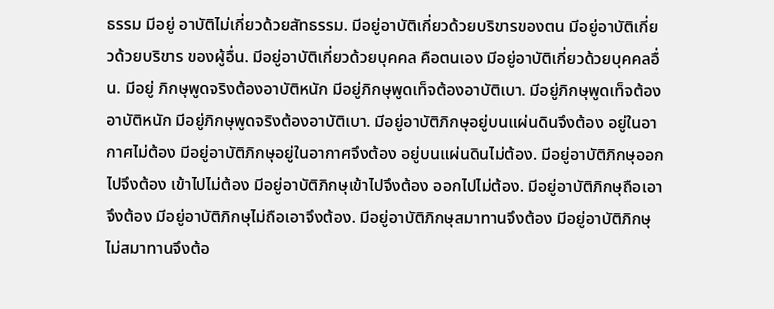ธรรม มีอยู่ อาบัติไม่เกี่ยวด้วยสัทธรรม. มีอยู่อาบัติเกี่ยวด้วยบริขารของตน มีอยู่อาบัติเกี่ยวด้วยบริขาร ของผู้อื่น. มีอยู่อาบัติเกี่ยวด้วยบุคคล คือตนเอง มีอยู่อาบัติเกี่ยวด้วยบุคคลอื่น. มีอยู่ ภิกษุพูดจริงต้องอาบัติหนัก มีอยู่ภิกษุพูดเท็จต้องอาบัติเบา. มีอยู่ภิกษุพูดเท็จต้องอาบัติหนัก มีอยู่ภิกษุพูดจริงต้องอาบัติเบา. มีอยู่อาบัติภิกษุอยู่บนแผ่นดินจึงต้อง อยู่ในอากาศไม่ต้อง มีอยู่อาบัติภิกษุอยู่ในอากาศจึงต้อง อยู่บนแผ่นดินไม่ต้อง. มีอยู่อาบัติภิกษุออกไปจึงต้อง เข้าไปไม่ต้อง มีอยู่อาบัติภิกษุเข้าไปจึงต้อง ออกไปไม่ต้อง. มีอยู่อาบัติภิกษุถือเอาจึงต้อง มีอยู่อาบัติภิกษุไม่ถือเอาจึงต้อง. มีอยู่อาบัติภิกษุสมาทานจึงต้อง มีอยู่อาบัติภิกษุไม่สมาทานจึงต้อ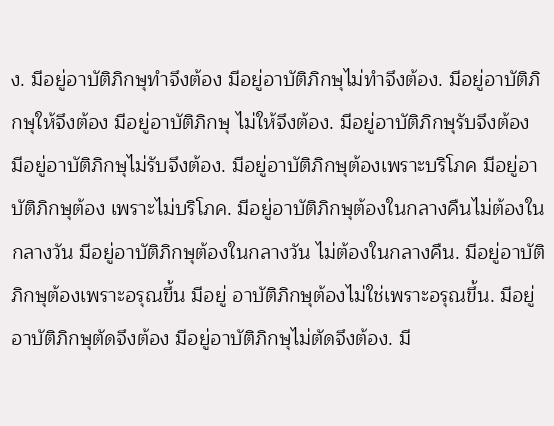ง. มีอยู่อาบัติภิกษุทำจึงต้อง มีอยู่อาบัติภิกษุไม่ทำจึงต้อง. มีอยู่อาบัติภิกษุให้จึงต้อง มีอยู่อาบัติภิกษุ ไม่ให้จึงต้อง. มีอยู่อาบัติภิกษุรับจึงต้อง มีอยู่อาบัติภิกษุไม่รับจึงต้อง. มีอยู่อาบัติภิกษุต้องเพราะบริโภค มีอยู่อาบัติภิกษุต้อง เพราะไม่บริโภค. มีอยู่อาบัติภิกษุต้องในกลางคืนไม่ต้องในกลางวัน มีอยู่อาบัติภิกษุต้องในกลางวัน ไม่ต้องในกลางคืน. มีอยู่อาบัติภิกษุต้องเพราะอรุณขึ้น มีอยู่ อาบัติภิกษุต้องไม่ใช่เพราะอรุณขึ้น. มีอยู่อาบัติภิกษุตัดจึงต้อง มีอยู่อาบัติภิกษุไม่ตัดจึงต้อง. มี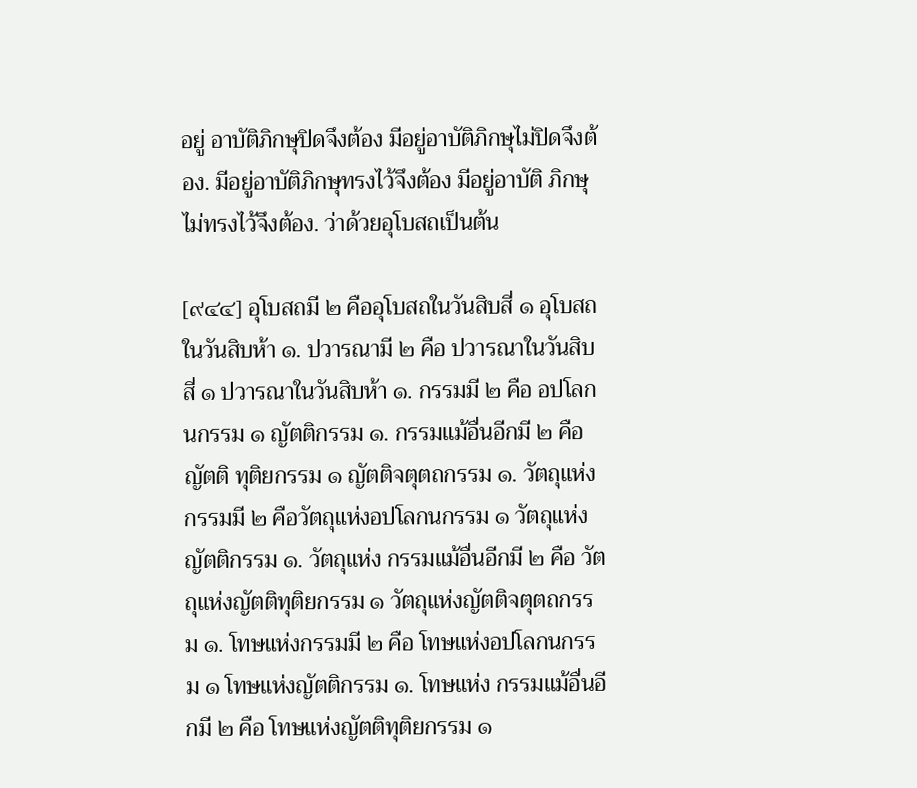อยู่ อาบัติภิกษุปิดจึงต้อง มีอยู่อาบัติภิกษุไม่ปิดจึงต้อง. มีอยู่อาบัติภิกษุทรงไว้จึงต้อง มีอยู่อาบัติ ภิกษุไม่ทรงไว้จึงต้อง. ว่าด้วยอุโบสถเป็นต้น

[๙๔๔] อุโบสถมี ๒ คืออุโบสถในวันสิบสี่ ๑ อุโบสถในวันสิบห้า ๑. ปวารณามี ๒ คือ ปวารณาในวันสิบสี่ ๑ ปวารณาในวันสิบห้า ๑. กรรมมี ๒ คือ อปโลกนกรรม ๑ ญัตติกรรม ๑. กรรมแม้อื่นอีกมี ๒ คือ ญัตติ ทุติยกรรม ๑ ญัตติจตุตถกรรม ๑. วัตถุแห่งกรรมมี ๒ คือวัตถุแห่งอปโลกนกรรม ๑ วัตถุแห่งญัตติกรรม ๑. วัตถุแห่ง กรรมแม้อื่นอีกมี ๒ คือ วัตถุแห่งญัตติทุติยกรรม ๑ วัตถุแห่งญัตติจตุตถกรรม ๑. โทษแห่งกรรมมี ๒ คือ โทษแห่งอปโลกนกรรม ๑ โทษแห่งญัตติกรรม ๑. โทษแห่ง กรรมแม้อื่นอีกมี ๒ คือ โทษแห่งญัตติทุติยกรรม ๑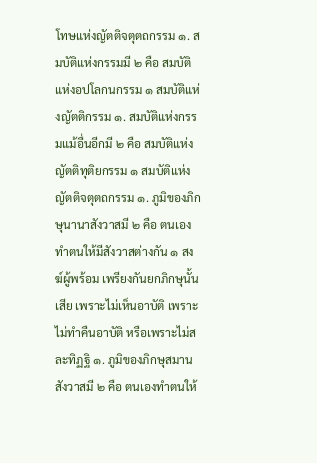โทษแห่งญัตติจตุตถกรรม ๑. สมบัติแห่งกรรมมี ๒ คือ สมบัติแห่งอปโลกนกรรม ๑ สมบัติแห่งญัตติกรรม ๑. สมบัติแห่งกรรมแม้อื่นอีกมี ๒ คือ สมบัติแห่งญัตติทุติยกรรม ๑ สมบัติแห่งญัตติจตุตถกรรม ๑. ภูมิของภิกษุนานาสังวาสมี ๒ คือ ตนเองทำตนให้มีสังวาสต่างกัน ๑ สงฆ์ผู้พร้อม เพรียงกันยกภิกษุนั้นเสีย เพราะไม่เห็นอาบัติ เพราะไม่ทำคืนอาบัติ หรือเพราะไม่สละทิฏฐิ ๑. ภูมิของภิกษุสมานสังวาสมี ๒ คือ ตนเองทำตนให้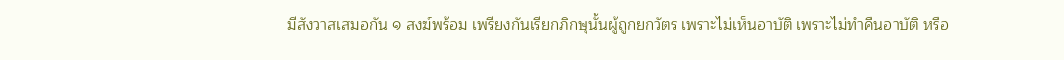มีสังวาสเสมอกัน ๑ สงฆ์พร้อม เพรียงกันเรียกภิกษุนั้นผู้ถูกยกวัตร เพราะไม่เห็นอาบัติ เพราะไม่ทำคืนอาบัติ หรือ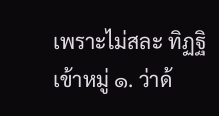เพราะไม่สละ ทิฏฐิ เข้าหมู่ ๑. ว่าด้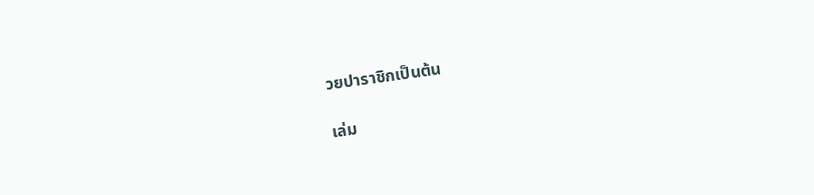วยปาราชิกเป็นต้น

เล่ม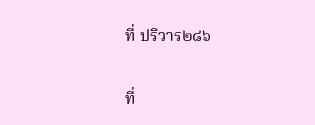ที่ ปริวาร๒๘๖

ที่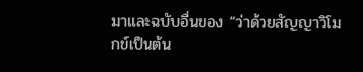มาและฉบับอื่นของ “ว่าด้วยสัญญาวิโมกข์เป็นต้น